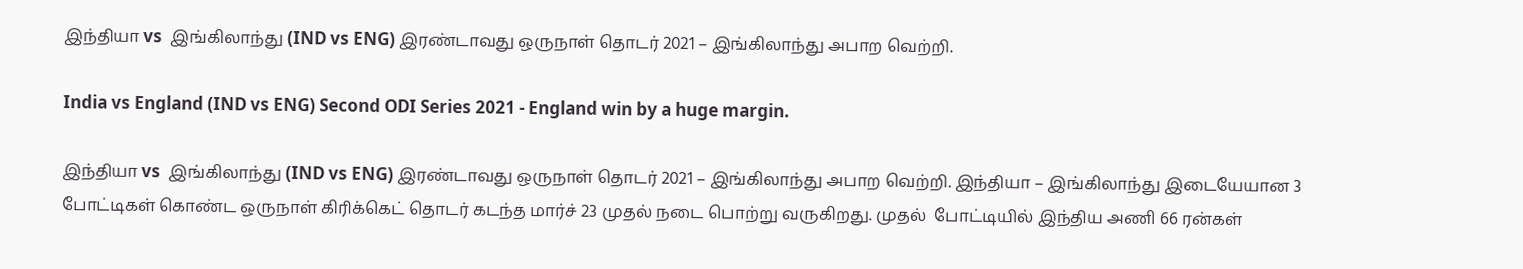இந்தியா vs  இங்கிலாந்து (IND vs ENG) இரண்டாவது ஒருநாள் தொடர் 2021 – இங்கிலாந்து அபாற வெற்றி.

India vs England (IND vs ENG) Second ODI Series 2021 - England win by a huge margin.

இந்தியா vs  இங்கிலாந்து (IND vs ENG) இரண்டாவது ஒருநாள் தொடர் 2021 – இங்கிலாந்து அபாற வெற்றி. இந்தியா – இங்கிலாந்து இடையேயான 3 போட்டிகள் கொண்ட ஒருநாள் கிரிக்கெட் தொடர் கடந்த மார்ச் 23 முதல் நடை பொற்று வருகிறது. முதல்  போட்டியில் இந்திய அணி 66 ரன்கள்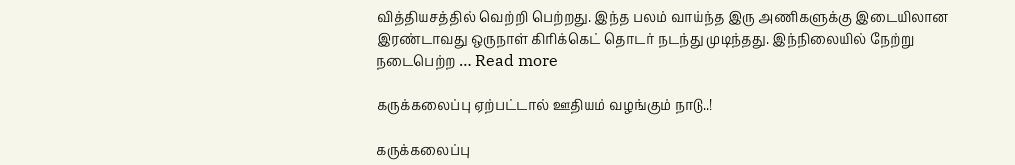வித்தியசத்தில் வெற்றி பெற்றது. இந்த பலம் வாய்ந்த இரு அணிகளுக்கு இடையிலான இரண்டாவது ஒருநாள் கிரிக்கெட் தொடர் நடந்து முடிந்தது. இந்நிலையில் நேற்று நடைபெற்ற … Read more

கருக்கலைப்பு ஏற்பட்டால் ஊதியம் வழங்கும் நாடு..!

கருக்கலைப்பு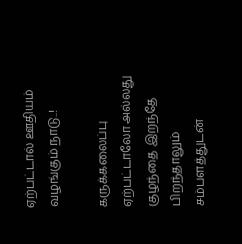ஏற்பட்டால் ஊதியம் வழங்கும் நாடு..!

கருக்கலைப்பு ஏற்பட்டாலோ அல்லது குழந்தை இறந்தே பிறந்தாலும் சம்பளத்துடன்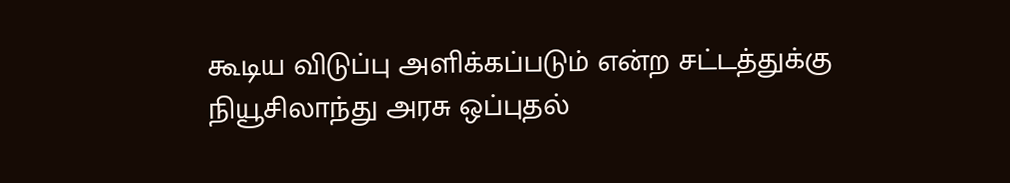கூடிய விடுப்பு அளிக்கப்படும் என்ற சட்டத்துக்கு நியூசிலாந்து அரசு ஒப்புதல்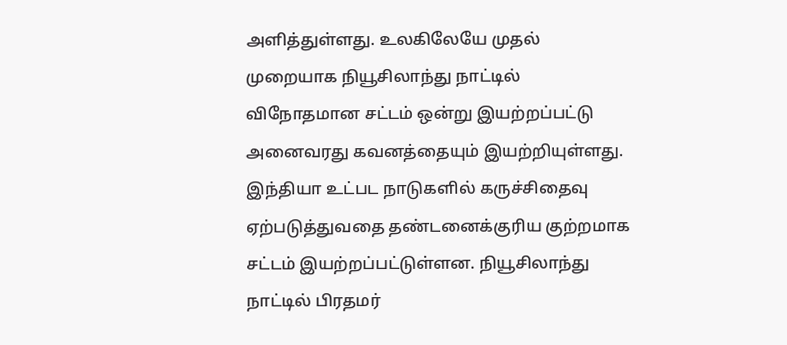அளித்துள்ளது. உலகிலேயே முதல் முறையாக நியூசிலாந்து நாட்டில் விநோதமான சட்டம் ஒன்று இயற்றப்பட்டு அனைவரது கவனத்தையும் இயற்றியுள்ளது. இந்தியா உட்பட நாடுகளில் கருச்சிதைவு ஏற்படுத்துவதை தண்டனைக்குரிய குற்றமாக சட்டம் இயற்றப்பட்டுள்ளன. நியூசிலாந்து நாட்டில் பிரதமர்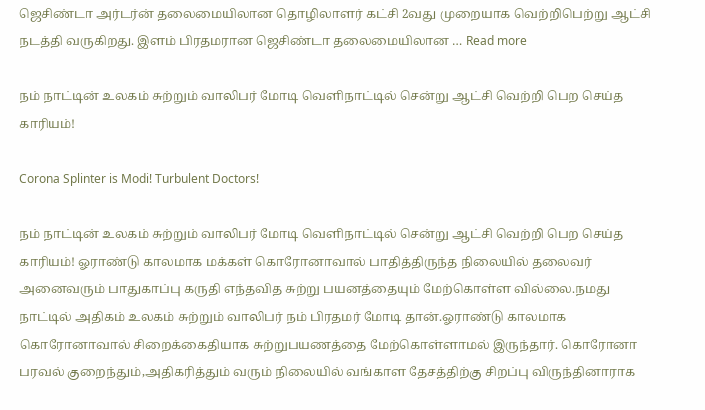ஜெசிண்டா அர்டர்ன் தலைமையிலான தொழிலாளர் கட்சி 2வது முறையாக வெற்றிபெற்று ஆட்சி நடத்தி வருகிறது. இளம் பிரதமரான ஜெசிண்டா தலைமையிலான … Read more

நம் நாட்டின் உலகம் சுற்றும் வாலிபர் மோடி வெளிநாட்டில் சென்று ஆட்சி வெற்றி பெற செய்த காரியம்!

Corona Splinter is Modi! Turbulent Doctors!

நம் நாட்டின் உலகம் சுற்றும் வாலிபர் மோடி வெளிநாட்டில் சென்று ஆட்சி வெற்றி பெற செய்த காரியம்! ஓராண்டு காலமாக மக்கள் கொரோனாவால் பாதித்திருந்த நிலையில் தலைவர் அனைவரும் பாதுகாப்பு கருதி எந்தவித சுற்று பயனத்தையும் மேற்கொள்ள வில்லை.நமது நாட்டில் அதிகம் உலகம் சுற்றும் வாலிபர் நம் பிரதமர் மோடி தான்.ஓராண்டு காலமாக கொரோனாவால் சிறைக்கைதியாக சுற்றுபயணத்தை மேற்கொள்ளாமல் இருந்தார். கொரோனா பரவல் குறைந்தும்,அதிகரித்தும் வரும் நிலையில் வங்காள தேசத்திற்கு சிறப்பு விருந்தினாராக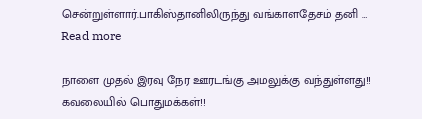சென்றுள்ளார்.பாகிஸ்தானிலிருந்து வங்காளதேசம் தனி … Read more

நாளை முதல் இரவு நேர ஊரடங்கு அமலுக்கு வந்துள்ளது!! கவலையில் பொதுமக்கள்!!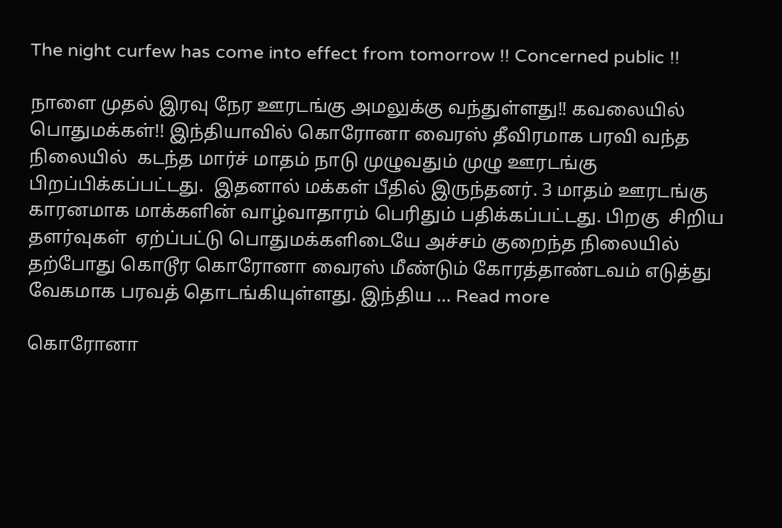The night curfew has come into effect from tomorrow !! Concerned public !!

நாளை முதல் இரவு நேர ஊரடங்கு அமலுக்கு வந்துள்ளது!! கவலையில் பொதுமக்கள்!! இந்தியாவில் கொரோனா வைரஸ் தீவிரமாக பரவி வந்த நிலையில்  கடந்த மார்ச் மாதம் நாடு முழுவதும் முழு ஊரடங்கு பிறப்பிக்கப்பட்டது.  இதனால் மக்கள் பீதில் இருந்தனர். 3 மாதம் ஊரடங்கு காரனமாக மாக்களின் வாழ்வாதாரம் பெரிதும் பதிக்கப்பட்டது. பிறகு  சிறிய தளர்வுகள்  ஏற்ப்பட்டு பொதுமக்களிடையே அச்சம் குறைந்த நிலையில் தற்போது கொடூர கொரோனா வைரஸ் மீண்டும் கோரத்தாண்டவம் எடுத்து வேகமாக பரவத் தொடங்கியுள்ளது. இந்திய … Read more

கொரோனா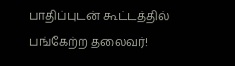பாதிப்புடன் கூட்டத்தில் பங்கேற்ற தலைவர்!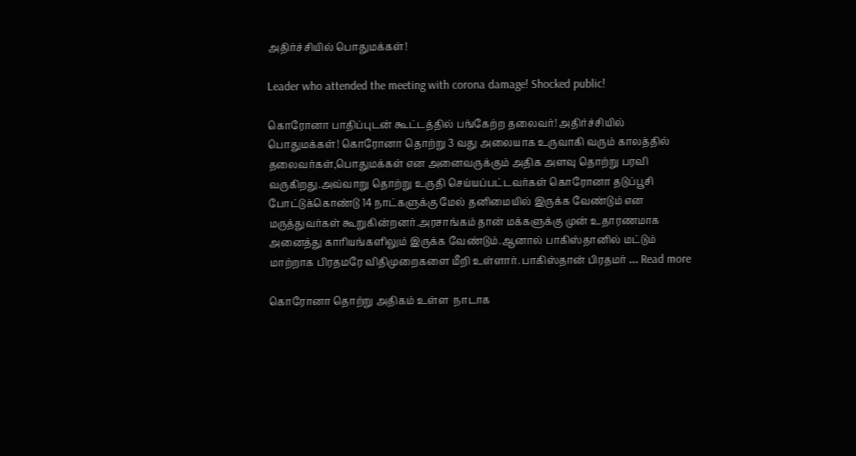அதிர்ச்சியில் பொதுமக்கள்!

Leader who attended the meeting with corona damage! Shocked public!

கொரோனா பாதிப்புடன் கூட்டத்தில் பங்கேற்ற தலைவர்! அதிர்ச்சியில் பொதுமக்கள்! கொரோனா தொற்று 3 வது அலையாக உருவாகி வரும் காலத்தில் தலைவர்கள்,பொதுமக்கள் என அனைவருக்கும் அதிக அளவு தொற்று பரவி வருகிறது.அவ்வாறு தொற்று உருதி செய்யப்பட்டவர்கள் கொரோனா தடுப்பூசி போட்டுக்கொண்டு 14 நாட்களுக்கு மேல் தனிமையில் இருக்க வேண்டும் என மருத்துவர்கள் கூறுகின்றனர்.அரசாங்கம் தான் மக்களுக்கு முன் உதாரணமாக அனைத்து காரியங்களிலும் இருக்க வேண்டும்.ஆனால் பாகிஸ்தானில் மட்டும் மாற்றாக பிரதமரே விதிமுறைகளை மீறி உள்ளார். பாகிஸ்தான் பிரதமர் … Read more

கொரோனா தொற்று அதிகம் உள்ள  நாடாக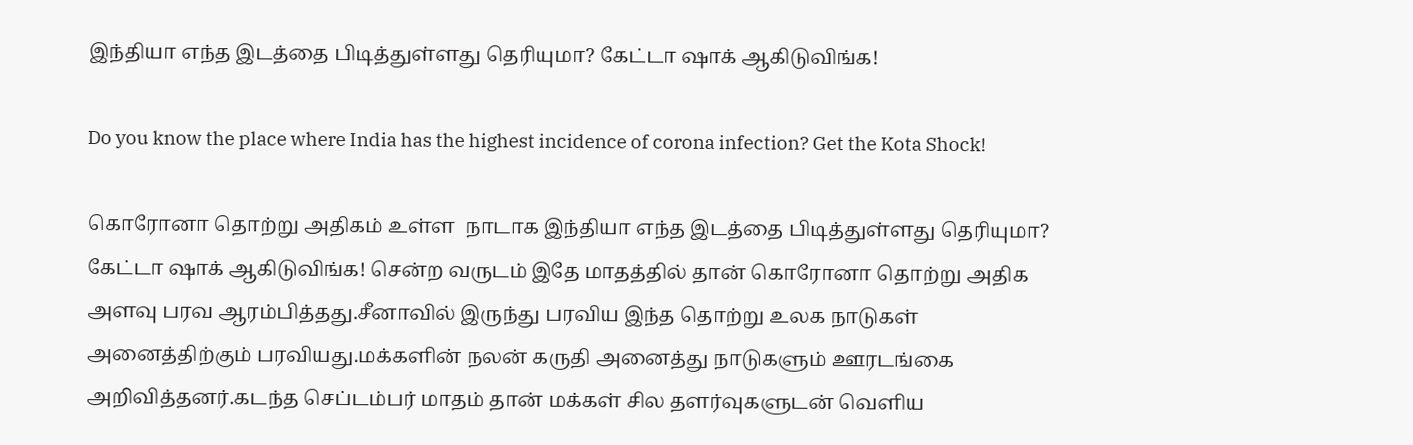இந்தியா எந்த இடத்தை பிடித்துள்ளது தெரியுமா? கேட்டா ஷாக் ஆகிடுவிங்க!

Do you know the place where India has the highest incidence of corona infection? Get the Kota Shock!

கொரோனா தொற்று அதிகம் உள்ள  நாடாக இந்தியா எந்த இடத்தை பிடித்துள்ளது தெரியுமா? கேட்டா ஷாக் ஆகிடுவிங்க! சென்ற வருடம் இதே மாதத்தில் தான் கொரோனா தொற்று அதிக அளவு பரவ ஆரம்பித்தது.சீனாவில் இருந்து பரவிய இந்த தொற்று உலக நாடுகள் அனைத்திற்கும் பரவியது.மக்களின் நலன் கருதி அனைத்து நாடுகளும் ஊரடங்கை அறிவித்தனர்.கடந்த செப்டம்பர் மாதம் தான் மக்கள் சில தளர்வுகளுடன் வெளிய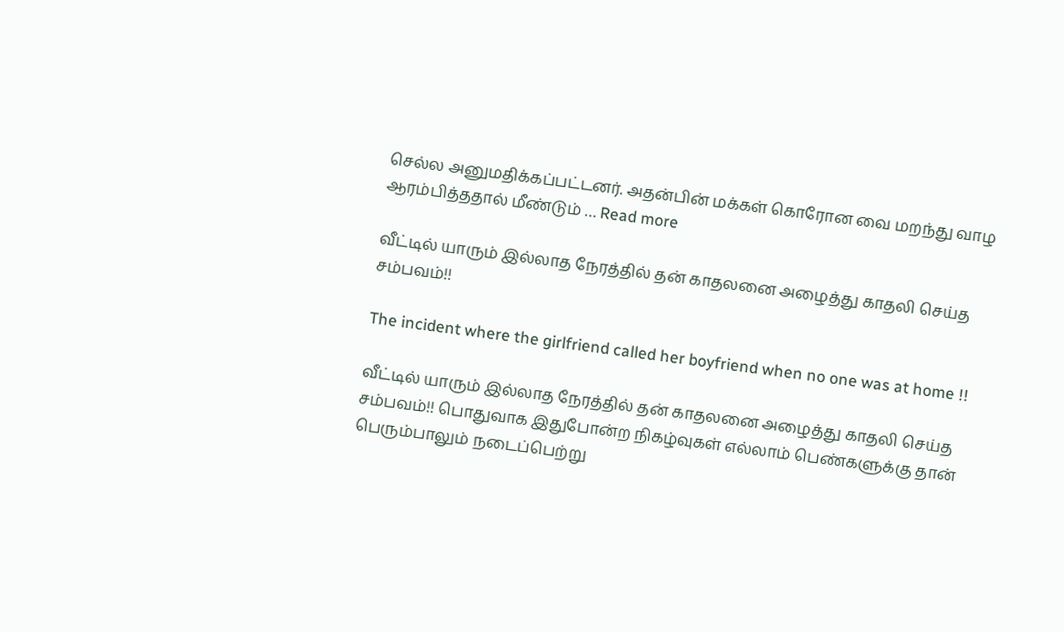செல்ல அனுமதிக்கப்பட்டனர். அதன்பின் மக்கள் கொரோன வை மறந்து வாழ ஆரம்பித்ததால் மீண்டும் … Read more

வீட்டில் யாரும் இல்லாத நேரத்தில் தன் காதலனை அழைத்து காதலி செய்த சம்பவம்!!

The incident where the girlfriend called her boyfriend when no one was at home !!

வீட்டில் யாரும் இல்லாத நேரத்தில் தன் காதலனை அழைத்து காதலி செய்த சம்பவம்!! பொதுவாக இதுபோன்ற நிகழ்வுகள் எல்லாம் பெண்களுக்கு தான் பெரும்பாலும் நடைப்பெற்று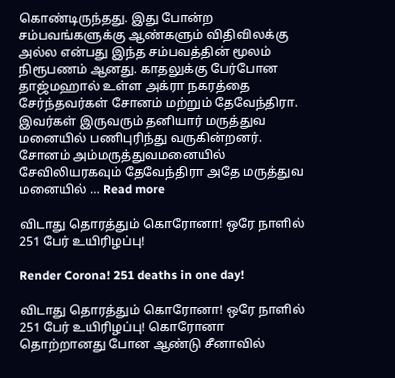கொண்டிருந்தது. இது போன்ற சம்பவங்களுக்கு ஆண்களும் விதிவிலக்கு அல்ல என்பது இந்த சம்பவத்தின் மூலம் நிரூபணம் ஆனது. காதலுக்கு பேர்போன தாஜ்மஹால் உள்ள அக்ரா நகரத்தை சேர்ந்தவர்கள் சோனம் மற்றும் தேவேந்திரா. இவர்கள் இருவரும் தனியார் மருத்துவ மனையில் பணிபுரிந்து வருகின்றனர். சோனம் அம்மருத்துவமனையில் சேவிலியரகவும் தேவேந்திரா அதே மருத்துவ மனையில் … Read more

விடாது தொரத்தும் கொரோனா! ஒரே நாளில் 251 பேர் உயிரிழப்பு!

Render Corona! 251 deaths in one day!

விடாது தொரத்தும் கொரோனா! ஒரே நாளில் 251 பேர் உயிரிழப்பு! கொரோனா தொற்றானது போன ஆண்டு சீனாவில்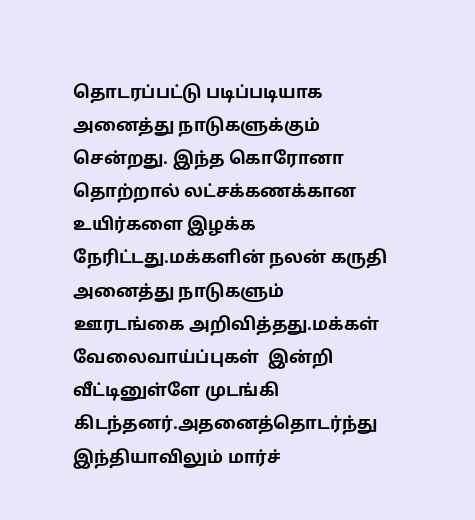தொடரப்பட்டு படிப்படியாக அனைத்து நாடுகளுக்கும் சென்றது. இந்த கொரோனா தொற்றால் லட்சக்கணக்கான உயிர்களை இழக்க நேரிட்டது.மக்களின் நலன் கருதி அனைத்து நாடுகளும் ஊரடங்கை அறிவித்தது.மக்கள் வேலைவாய்ப்புகள்  இன்றி வீட்டினுள்ளே முடங்கி கிடந்தனர்.அதனைத்தொடர்ந்து இந்தியாவிலும் மார்ச்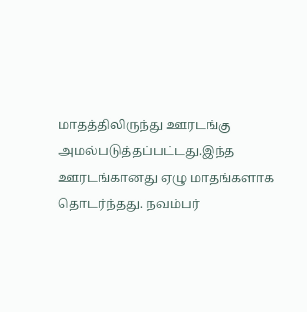மாதத்திலிருந்து ஊரடங்கு அமல்படுத்தப்பட்டது.இந்த ஊரடங்கானது ஏழு மாதங்களாக தொடர்ந்தது. நவம்பர்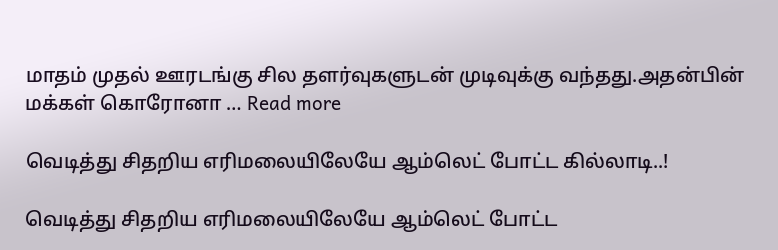மாதம் முதல் ஊரடங்கு சில தளர்வுகளுடன் முடிவுக்கு வந்தது.அதன்பின் மக்கள் கொரோனா … Read more

வெடித்து சிதறிய எரிமலையிலேயே ஆம்லெட் போட்ட கில்லாடி..!

வெடித்து சிதறிய எரிமலையிலேயே ஆம்லெட் போட்ட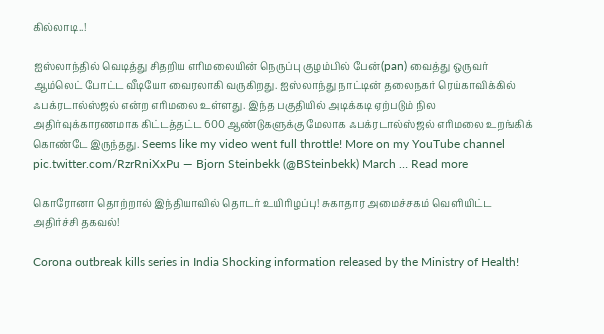கில்லாடி..!

ஐஸ்லாந்தில் வெடித்து சிதறிய எரிமலையின் நெருப்பு குழம்பில் பேன்(pan) வைத்து ஒருவர் ஆம்லெட் போட்ட வீடியோ வைரலாகி வருகிறது. ஐஸ்லாந்து நாட்டின் தலைநகர் ரெய்காவிக்கில் ஃபக்ரடால்ஸ்ஜல் என்ற எரிமலை உள்ளது. இந்த பகுதியில் அடிக்கடி ஏற்படும் நில அதிர்வுக்காரணமாக கிட்டத்தட்ட 600 ஆண்டுகளுக்கு மேலாக ஃபக்ரடால்ஸ்ஜல் எரிமலை உறங்கிக் கொண்டே இருந்தது. Seems like my video went full throttle! More on my YouTube channel pic.twitter.com/RzrRniXxPu — Bjorn Steinbekk (@BSteinbekk) March … Read more

கொரோனா தொற்றால் இந்தியாவில் தொடர் உயிரிழப்பு! சுகாதார அமைச்சகம் வெளியிட்ட அதிர்ச்சி தகவல்!

Corona outbreak kills series in India Shocking information released by the Ministry of Health!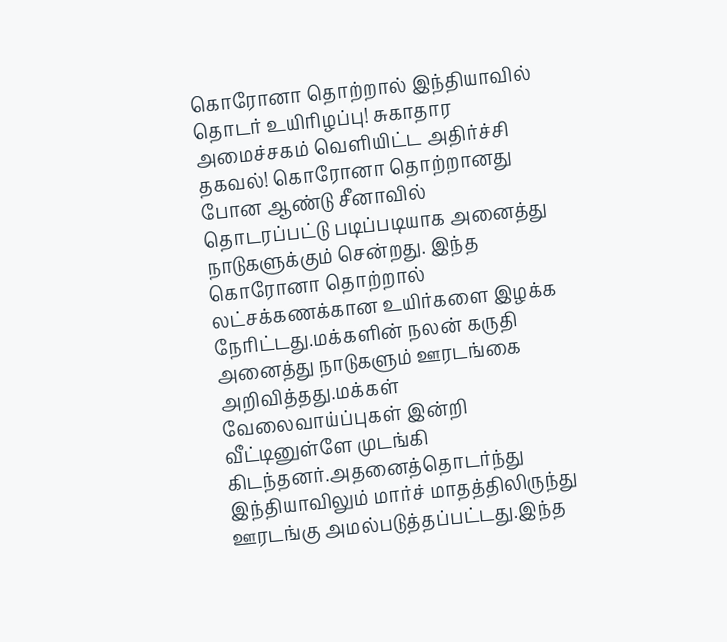கொரோனா தொற்றால் இந்தியாவில் தொடர் உயிரிழப்பு! சுகாதார அமைச்சகம் வெளியிட்ட அதிர்ச்சி தகவல்! கொரோனா தொற்றானது போன ஆண்டு சீனாவில் தொடரப்பட்டு படிப்படியாக அனைத்து நாடுகளுக்கும் சென்றது. இந்த கொரோனா தொற்றால் லட்சக்கணக்கான உயிர்களை இழக்க நேரிட்டது.மக்களின் நலன் கருதி அனைத்து நாடுகளும் ஊரடங்கை அறிவித்தது.மக்கள் வேலைவாய்ப்புகள் இன்றி வீட்டினுள்ளே முடங்கி கிடந்தனர்.அதனைத்தொடர்ந்து இந்தியாவிலும் மார்ச் மாதத்திலிருந்து ஊரடங்கு அமல்படுத்தப்பட்டது.இந்த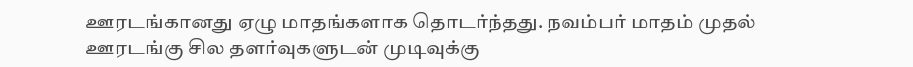ஊரடங்கானது ஏழு மாதங்களாக தொடர்ந்தது. நவம்பர் மாதம் முதல் ஊரடங்கு சில தளர்வுகளுடன் முடிவுக்கு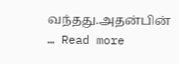வந்தது.அதன்பின் … Read more